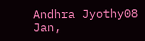Andhra Jyothy08 Jan,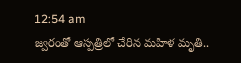12:54 am
జ్వరంతో ఆస్పత్రిలో చేరిన మహిళ మృతి..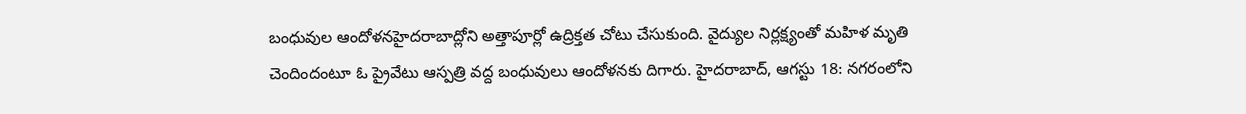బంధువుల ఆందోళనహైదరాబాద్లోని అత్తాపూర్లో ఉద్రిక్తత చోటు చేసుకుంది. వైద్యుల నిర్లక్ష్యంతో మహిళ మృతి చెందిందంటూ ఓ ప్రైవేటు ఆస్పత్రి వద్ద బంధువులు ఆందోళనకు దిగారు. హైదరాబాద్, ఆగస్టు 18: నగరంలోని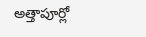అత్తాపూర్లో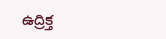ఉద్రిక్త